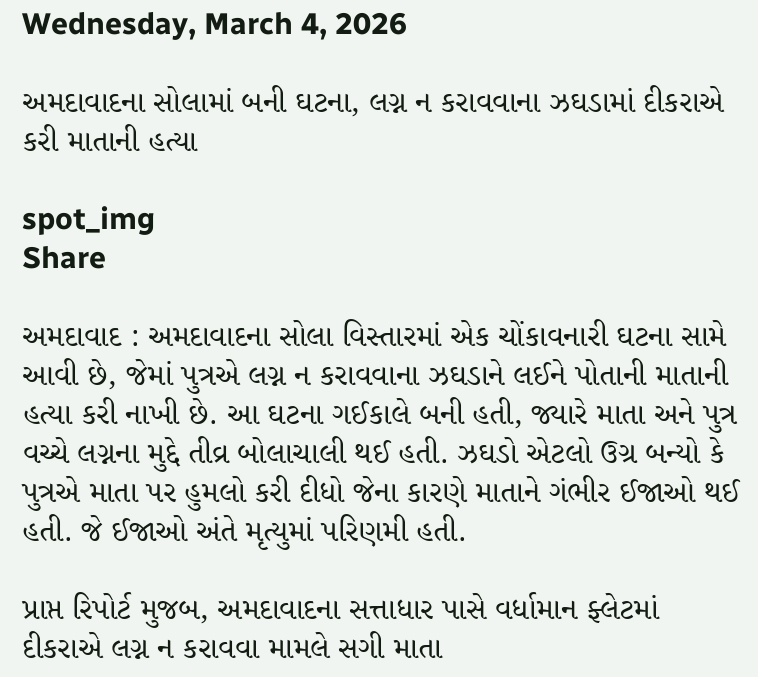Wednesday, March 4, 2026

અમદાવાદના સોલામાં બની ઘટના, લગ્ન ન કરાવવાના ઝઘડામાં દીકરાએ કરી માતાની હત્યા

spot_img
Share

અમદાવાદ : અમદાવાદના સોલા વિસ્તારમાં એક ચોંકાવનારી ઘટના સામે આવી છે, જેમાં પુત્રએ લગ્ન ન કરાવવાના ઝઘડાને લઈને પોતાની માતાની હત્યા કરી નાખી છે. આ ઘટના ગઈકાલે બની હતી, જ્યારે માતા અને પુત્ર વચ્ચે લગ્નના મુદ્દે તીવ્ર બોલાચાલી થઈ હતી. ઝઘડો એટલો ઉગ્ર બન્યો કે પુત્રએ માતા પર હુમલો કરી દીધો જેના કારણે માતાને ગંભીર ઈજાઓ થઈ હતી. જે ઈજાઓ અંતે મૃત્યુમાં પરિણમી હતી.

પ્રાપ્ત રિપોર્ટ મુજબ, અમદાવાદના સત્તાધાર પાસે વર્ધામાન ફ્લેટમાં દીકરાએ લગ્ન ન કરાવવા મામલે સગી માતા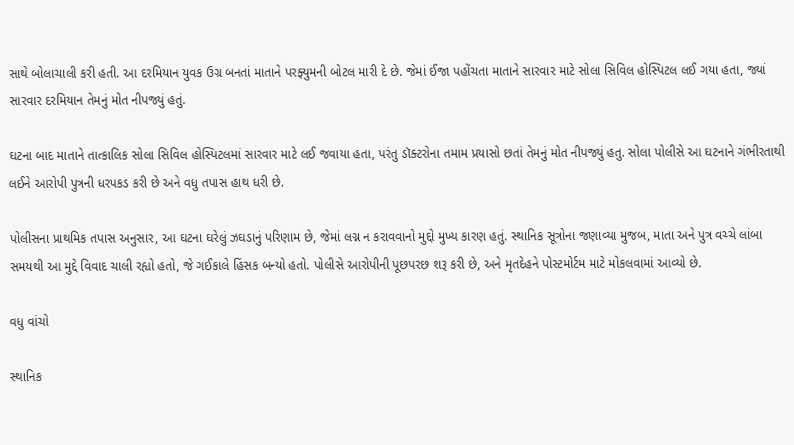સાથે બોલાચાલી કરી હતી. આ દરમિયાન યુવક ઉગ્ર બનતાં માતાને પરફ્યુમની બોટલ મારી દે છે. જેમાં ઈજા પહોંચતા માતાને સારવાર માટે સોલા સિવિલ હોસ્પિટલ લઈ ગયા હતા, જ્યાં સારવાર દરમિયાન તેમનું મોત નીપજ્યું હતું.

ઘટના બાદ માતાને તાત્કાલિક સોલા સિવિલ હોસ્પિટલમાં સારવાર માટે લઈ જવાયા હતા, પરંતુ ડૉક્ટરોના તમામ પ્રયાસો છતાં તેમનું મોત નીપજ્યું હતુ. સોલા પોલીસે આ ઘટનાને ગંભીરતાથી લઈને આરોપી પુત્રની ધરપકડ કરી છે અને વધુ તપાસ હાથ ધરી છે.

પોલીસના પ્રાથમિક તપાસ અનુસાર, આ ઘટના ઘરેલું ઝઘડાનું પરિણામ છે, જેમાં લગ્ન ન કરાવવાનો મુદ્દો મુખ્ય કારણ હતું. સ્થાનિક સૂત્રોના જણાવ્યા મુજબ, માતા અને પુત્ર વચ્ચે લાંબા સમયથી આ મુદ્દે વિવાદ ચાલી રહ્યો હતો, જે ગઈકાલે હિંસક બન્યો હતો. પોલીસે આરોપીની પૂછપરછ શરૂ કરી છે, અને મૃતદેહને પોસ્ટમોર્ટમ માટે મોકલવામાં આવ્યો છે.

વધુ વાંચો

સ્થાનિક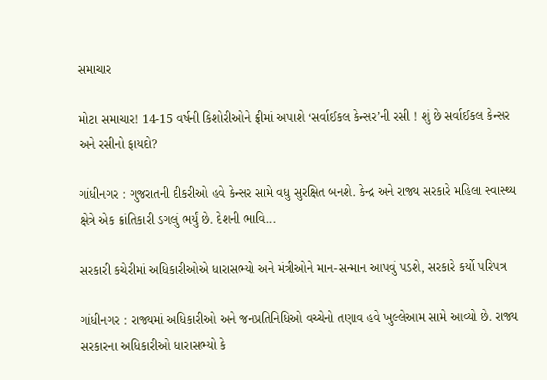સમાચાર

મોટા સમાચાર! 14-15 વર્ષની કિશોરીઓને ફ્રીમાં અપાશે ‘સર્વાઈકલ કેન્સર’ની રસી ! શું છે સર્વાઈકલ કેન્સર અને રસીનો ફાયદો?

ગાંધીનગર : ગુજરાતની દીકરીઓ હવે કેન્સર સામે વધુ સુરક્ષિત બનશે. કેન્દ્ર અને રાજ્ય સરકારે મહિલા સ્વાસ્થ્ય ક્ષેત્રે એક ક્રાંતિકારી ડગલું ભર્યું છે. દેશની ભાવિ...

સરકારી કચેરીમાં અધિકારીઓએ ધારાસભ્યો અને મંત્રીઓને માન-સન્માન આપવું પડશે, સરકારે કર્યો પરિપત્ર

ગાંધીનગર : રાજ્યમાં અધિકારીઓ અને જનપ્રતિનિધિઓ વચ્ચેનો તણાવ હવે ખુલ્લેઆમ સામે આવ્યો છે. રાજ્ય સરકારના અધિકારીઓ ધારાસભ્યો કે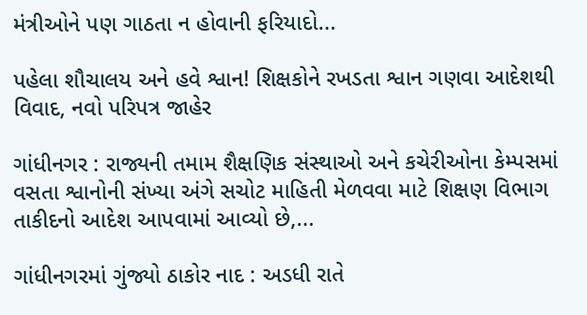મંત્રીઓને પણ ગાઠતા ન હોવાની ફરિયાદો...

પહેલા શૌચાલય અને હવે શ્વાન! શિક્ષકોને રખડતા શ્વાન ગણવા આદેશથી વિવાદ, નવો પરિપત્ર જાહેર

ગાંધીનગર : રાજ્યની તમામ શૈક્ષણિક સંસ્થાઓ અને કચેરીઓના કેમ્પસમાં વસતા શ્વાનોની સંખ્યા અંગે સચોટ માહિતી મેળવવા માટે શિક્ષણ વિભાગ તાકીદનો આદેશ આપવામાં આવ્યો છે,...

ગાંધીનગરમાં ગુંજ્યો ઠાકોર નાદ : અડધી રાતે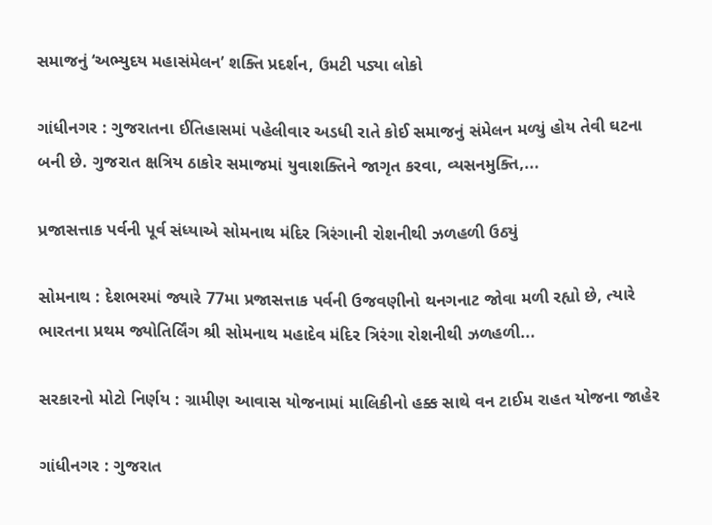સમાજનું ‘અભ્યુદય મહાસંમેલન’ શક્તિ પ્રદર્શન, ઉમટી પડ્યા લોકો

ગાંધીનગર : ગુજરાતના ઈતિહાસમાં પહેલીવાર અડધી રાતે કોઈ સમાજનું સંમેલન મળ્યું હોય તેવી ઘટના બની છે. ગુજરાત ક્ષત્રિય ઠાકોર સમાજમાં યુવાશક્તિને જાગૃત કરવા, વ્યસનમુક્તિ,...

પ્રજાસત્તાક પર્વની પૂર્વ સંધ્યાએ સોમનાથ મંદિર ત્રિરંગાની રોશનીથી ઝળહળી ઉઠ્યું

સોમનાથ : દેશભરમાં જ્યારે 77મા પ્રજાસત્તાક પર્વની ઉજવણીનો થનગનાટ જોવા મળી રહ્યો છે, ત્યારે ભારતના પ્રથમ જ્યોતિર્લિંગ શ્રી સોમનાથ મહાદેવ મંદિર ત્રિરંગા રોશનીથી ઝળહળી...

સરકારનો મોટો નિર્ણય : ગ્રામીણ આવાસ યોજનામાં માલિકીનો હક્ક સાથે વન ટાઈમ રાહત યોજના જાહેર

ગાંધીનગર : ગુજરાત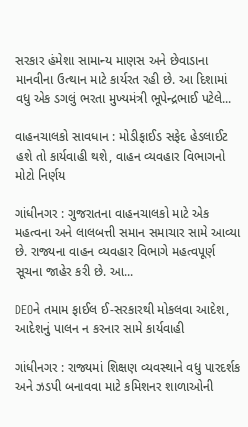સરકાર હંમેશા સામાન્ય માણસ અને છેવાડાના માનવીના ઉત્થાન માટે કાર્યરત રહી છે. આ દિશામાં વધુ એક ડગલું ભરતા મુખ્યમંત્રી ભૂપેન્દ્રભાઈ પટેલે...

વાહનચાલકો સાવધાન : મોડીફાઈડ સફેદ હેડલાઈટ હશે તો કાર્યવાહી થશે, વાહન વ્યવહાર વિભાગનો મોટો નિર્ણય

ગાંધીનગર : ગુજરાતના વાહનચાલકો માટે એક મહત્વના અને લાલબત્તી સમાન સમાચાર સામે આવ્યા છે. રાજ્યના વાહન વ્યવહાર વિભાગે મહત્વપૂર્ણ સૂચના જાહેર કરી છે. આ...

DEOને તમામ ફાઈલ ઈ-સરકારથી મોકલવા આદેશ, આદેશનું પાલન ન કરનાર સામે કાર્યવાહી

ગાંધીનગર : રાજ્યમાં શિક્ષણ વ્યવસ્થાને વધુ પારદર્શક અને ઝડપી બનાવવા માટે કમિશનર શાળાઓની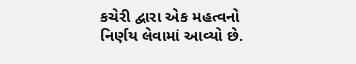કચેરી દ્વારા એક મહત્વનો નિર્ણય લેવામાં આવ્યો છે.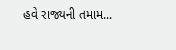હવે રાજ્યની તમામ...